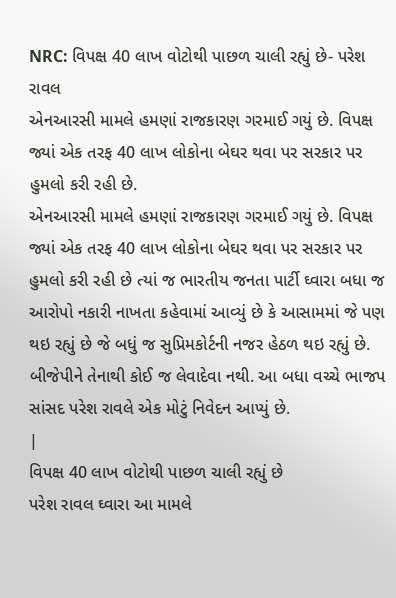NRC: વિપક્ષ 40 લાખ વોટોથી પાછળ ચાલી રહ્યું છે- પરેશ રાવલ
એનઆરસી મામલે હમણાં રાજકારણ ગરમાઈ ગયું છે. વિપક્ષ જ્યાં એક તરફ 40 લાખ લોકોના બેઘર થવા પર સરકાર પર હુમલો કરી રહી છે.
એનઆરસી મામલે હમણાં રાજકારણ ગરમાઈ ગયું છે. વિપક્ષ જ્યાં એક તરફ 40 લાખ લોકોના બેઘર થવા પર સરકાર પર હુમલો કરી રહી છે ત્યાં જ ભારતીય જનતા પાર્ટી ઘ્વારા બધા જ આરોપો નકારી નાખતા કહેવામાં આવ્યું છે કે આસામમાં જે પણ થઇ રહ્યું છે જે બધું જ સુપ્રિમકોર્ટની નજર હેઠળ થઇ રહ્યું છે. બીજેપીને તેનાથી કોઈ જ લેવાદેવા નથી. આ બધા વચ્ચે ભાજપ સાંસદ પરેશ રાવલે એક મોટું નિવેદન આપ્યું છે.
|
વિપક્ષ 40 લાખ વોટોથી પાછળ ચાલી રહ્યું છે
પરેશ રાવલ ઘ્વારા આ મામલે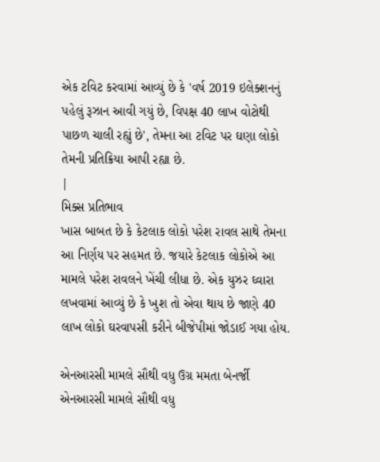એક ટવિટ કરવામાં આવ્યું છે કે 'વર્ષ 2019 ઇલેક્શનનું પહેલું રૂઝાન આવી ગયું છે, વિપક્ષ 40 લાખ વોટોથી પાછળ ચાલી રહ્યું છે', તેમના આ ટવિટ પર ઘણા લોકો તેમની પ્રતિક્રિયા આપી રહ્યા છે.
|
મિક્સ પ્રતિભાવ
ખાસ બાબત છે કે કેટલાક લોકો પરેશ રાવલ સાથે તેમના આ નિર્ણય પર સહમત છે. જયારે કેટલાક લોકોએ આ મામલે પરેશ રાવલને ખેંચી લીધા છે. એક યુઝર ઘ્વારા લખવામાં આવ્યું છે કે ખુશ તો એવા થાય છે જાણે 40 લાખ લોકો ઘરવાપસી કરીને બીજેપીમાં જોડાઈ ગયા હોય.

એનઆરસી મામલે સૌથી વધુ ઉગ્ર મમતા બેનર્જી
એનઆરસી મામલે સૌથી વધુ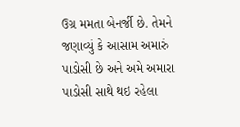ઉગ્ર મમતા બેનર્જી છે. તેમને જણાવ્યું કે આસામ અમારું પાડોસી છે અને અમે અમારા પાડોસી સાથે થઇ રહેલા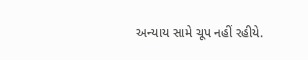અન્યાય સામે ચૂપ નહીં રહીયે.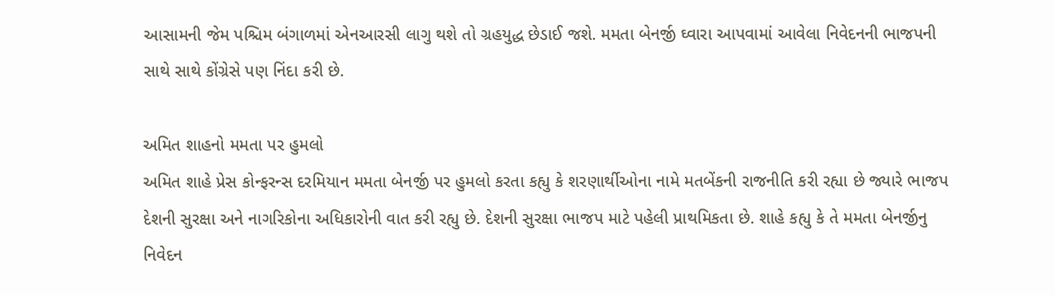આસામની જેમ પશ્ચિમ બંગાળમાં એનઆરસી લાગુ થશે તો ગ્રહયુદ્ધ છેડાઈ જશે. મમતા બેનર્જી ઘ્વારા આપવામાં આવેલા નિવેદનની ભાજપની સાથે સાથે કોંગ્રેસે પણ નિંદા કરી છે.

અમિત શાહનો મમતા પર હુમલો
અમિત શાહે પ્રેસ કોન્ફરન્સ દરમિયાન મમતા બેનર્જી પર હુમલો કરતા કહ્યુ કે શરણાર્થીઓના નામે મતબેંકની રાજનીતિ કરી રહ્યા છે જ્યારે ભાજપ દેશની સુરક્ષા અને નાગરિકોના અધિકારોની વાત કરી રહ્યુ છે. દેશની સુરક્ષા ભાજપ માટે પહેલી પ્રાથમિકતા છે. શાહે કહ્યુ કે તે મમતા બેનર્જીનુ નિવેદન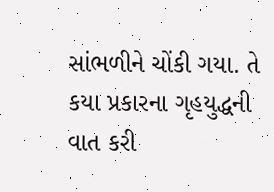સાંભળીને ચોંકી ગયા. તે કયા પ્રકારના ગૃહયુદ્ધની વાત કરી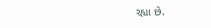રહ્યા છે.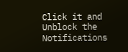Click it and Unblock the Notifications